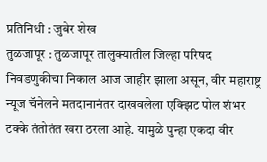प्रतिनिधी : जुबेर शेख
तुळजापूर : तुळजापूर तालुक्यातील जिल्हा परिषद निवडणुकीचा निकाल आज जाहीर झाला असून, वीर महाराष्ट्र न्यूज चॅनेलने मतदानानंतर दाखवलेला एक्झिट पोल शंभर टक्के तंतोतंत खरा ठरला आहे. यामुळे पुन्हा एकदा वीर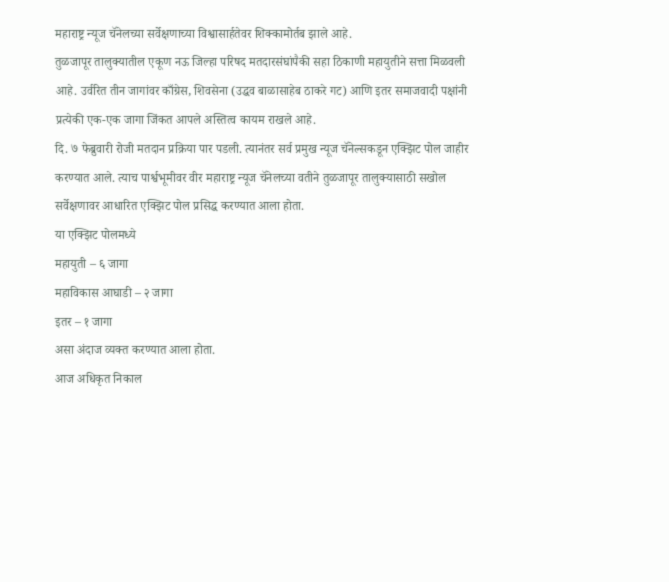महाराष्ट्र न्यूज चॅनेलच्या सर्वेक्षणाच्या विश्वासार्हतेवर शिक्कामोर्तब झाले आहे.
तुळजापूर तालुक्यातील एकूण नऊ जिल्हा परिषद मतदारसंघांपैकी सहा ठिकाणी महायुतीने सत्ता मिळवली आहे. उर्वरित तीन जागांवर काँग्रेस, शिवसेना (उद्धव बाळासाहेब ठाकरे गट) आणि इतर समाजवादी पक्षांनी प्रत्येकी एक-एक जागा जिंकत आपले अस्तित्व कायम राखले आहे.
दि. ७ फेब्रुवारी रोजी मतदान प्रक्रिया पार पडली. त्यानंतर सर्व प्रमुख न्यूज चॅनेल्सकडून एक्झिट पोल जाहीर करण्यात आले. त्याच पार्श्वभूमीवर वीर महाराष्ट्र न्यूज चॅनेलच्या वतीने तुळजापूर तालुक्यासाठी सखोल सर्वेक्षणावर आधारित एक्झिट पोल प्रसिद्ध करण्यात आला होता.
या एक्झिट पोलमध्ये
महायुती – ६ जागा
महाविकास आघाडी – २ जागा
इतर – १ जागा
असा अंदाज व्यक्त करण्यात आला होता.
आज अधिकृत निकाल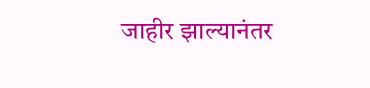जाहीर झाल्यानंतर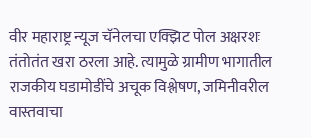वीर महाराष्ट्र न्यूज चॅनेलचा एक्झिट पोल अक्षरशः तंतोतंत खरा ठरला आहे. त्यामुळे ग्रामीण भागातील राजकीय घडामोडींचे अचूक विश्लेषण, जमिनीवरील वास्तवाचा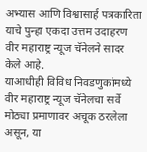अभ्यास आणि विश्वासार्ह पत्रकारिता याचे पुन्हा एकदा उत्तम उदाहरण वीर महाराष्ट्र न्यूज चॅनेलने सादर केले आहे.
याआधीही विविध निवडणुकांमध्ये वीर महाराष्ट्र न्यूज चॅनेलचा सर्वे मोठ्या प्रमाणावर अचूक ठरलेला असून, या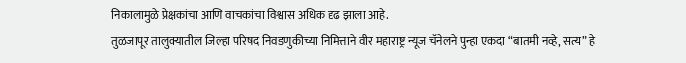निकालामुळे प्रेक्षकांचा आणि वाचकांचा विश्वास अधिक दृढ झाला आहे.
तुळजापूर तालुक्यातील जिल्हा परिषद निवडणुकीच्या निमित्ताने वीर महाराष्ट्र न्यूज चॅनेलने पुन्हा एकदा “बातमी नव्हे, सत्य” हे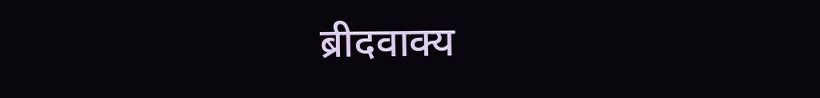ब्रीदवाक्य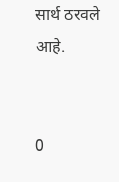सार्थ ठरवले आहे.


0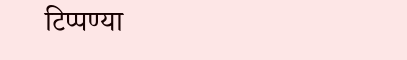टिप्पण्या